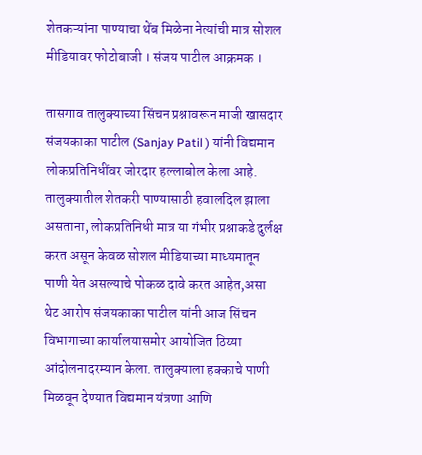शेतकऱ्यांना पाण्याचा थेंब मिळेना नेत्यांची मात्र सोशल मीडियावर फोटोबाजी । संजय पाटील आक्रमक ।

तासगाव तालुक्याच्या सिंचन प्रश्नावरून माजी खासदार संजयकाका पाटील (Sanjay Patil ) यांनी विद्यमान लोकप्रतिनिधींवर जोरदार हल्लाबोल केला आहे. तालुक्यातील शेतकरी पाण्यासाठी हवालदिल झाला असताना, लोकप्रतिनिधी मात्र या गंभीर प्रश्नाकडे दुर्लक्ष करत असून केवळ सोशल मीडियाच्या माध्यमातून पाणी येत असल्याचे पोकळ दावे करत आहेत,असा थेट आरोप संजयकाका पाटील यांनी आज सिंचन विभागाच्या कार्यालयासमोर आयोजित ठिय्या आंदोलनादरम्यान केला. तालुक्याला हक्काचे पाणी मिळवून देण्यात विद्यमान यंत्रणा आणि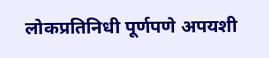लोकप्रतिनिधी पूर्णपणे अपयशी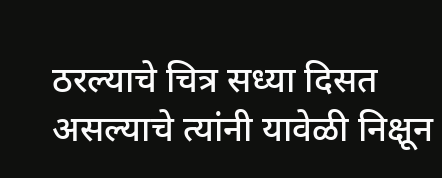ठरल्याचे चित्र सध्या दिसत असल्याचे त्यांनी यावेळी निक्षून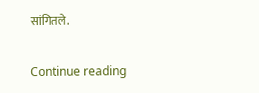सांगितले.

Continue reading